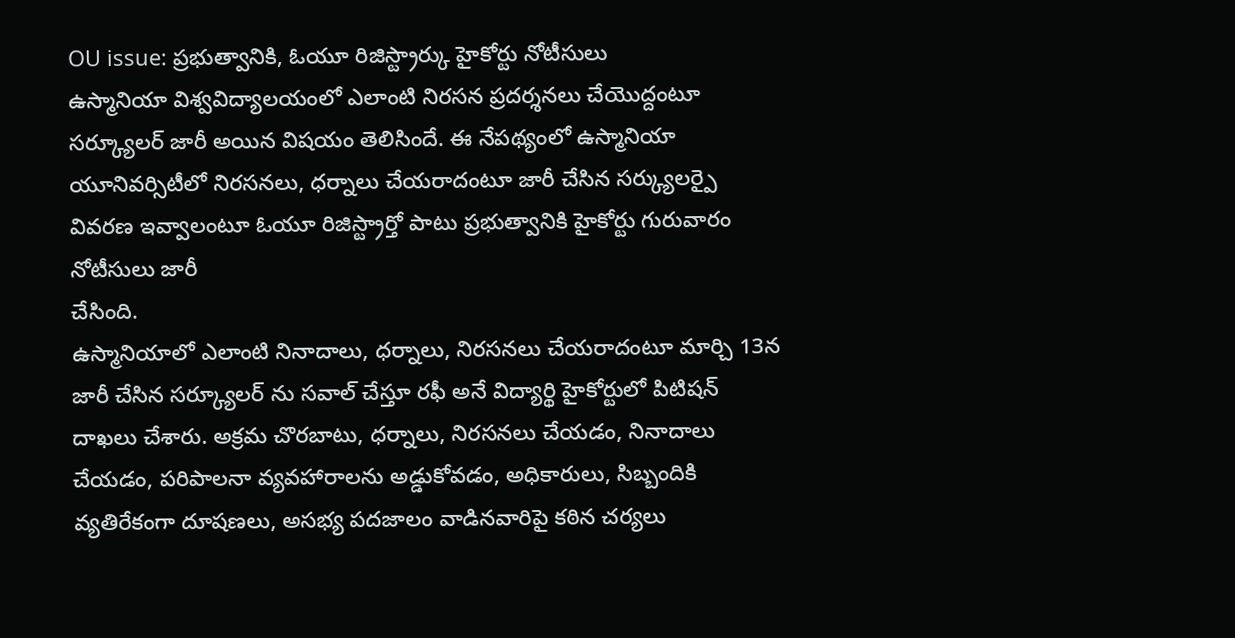OU issue: ప్రభుత్వానికి, ఓయూ రిజిస్ట్రార్కు హైకోర్టు నోటీసులు
ఉస్మానియా విశ్వవిద్యాలయంలో ఎలాంటి నిరసన ప్రదర్శనలు చేయొద్దంటూ సర్క్యూలర్ జారీ అయిన విషయం తెలిసిందే. ఈ నేపథ్యంలో ఉస్మానియా యూనివర్సిటీలో నిరసనలు, ధర్నాలు చేయరాదంటూ జారీ చేసిన సర్క్యులర్పై వివరణ ఇవ్వాలంటూ ఓయూ రిజిస్ట్రార్తో పాటు ప్రభుత్వానికి హైకోర్టు గురువారం నోటీసులు జారీ
చేసింది.
ఉస్మానియాలో ఎలాంటి నినాదాలు, ధర్నాలు, నిరసనలు చేయరాదంటూ మార్చి 13న జారీ చేసిన సర్క్యూలర్ ను సవాల్ చేస్తూ రఫీ అనే విద్యార్థి హైకోర్టులో పిటిషన్ దాఖలు చేశారు. అక్రమ చొరబాటు, ధర్నాలు, నిరసనలు చేయడం, నినాదాలు చేయడం, పరిపాలనా వ్యవహారాలను అడ్డుకోవడం, అధికారులు, సిబ్బందికి వ్యతిరేకంగా దూషణలు, అసభ్య పదజాలం వాడినవారిపై కఠిన చర్యలు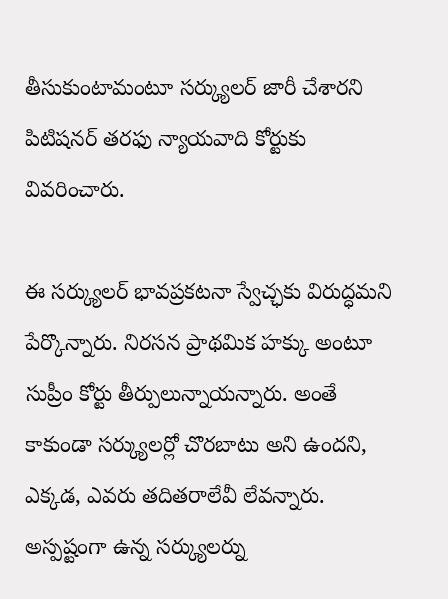తీసుకుంటామంటూ సర్క్యులర్ జారీ చేశారని పిటిషనర్ తరఫు న్యాయవాది కోర్టుకు వివరించారు.

ఈ సర్క్యులర్ భావప్రకటనా స్వేచ్ఛకు విరుద్ధమని పేర్కొన్నారు. నిరసన ప్రాథమిక హక్కు అంటూ సుప్రీం కోర్టు తీర్పులున్నాయన్నారు. అంతే కాకుండా సర్క్యులర్లో చొరబాటు అని ఉందని, ఎక్కడ, ఎవరు తదితరాలేవీ లేవన్నారు. అస్పష్టంగా ఉన్న సర్క్యులర్ను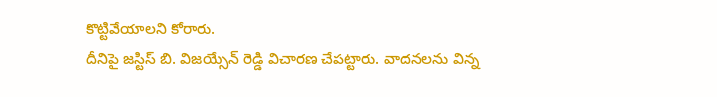కొట్టివేయాలని కోరారు.
దీనిపై జస్టిస్ బి. విజయ్సేన్ రెడ్డి విచారణ చేపట్టారు. వాదనలను విన్న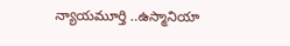న్యాయమూర్తి ..ఉస్మానియా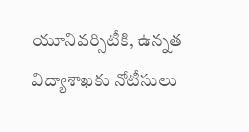యూనివర్సిటీకి, ఉన్నత విద్యాశాఖకు నోటీసులు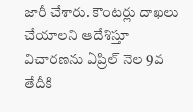జారీ చేశారు. కౌంటర్లు దాఖలు చేయాలని ఆదేశిస్తూ విచారణను ఏప్రిల్ నెల 9వ తేదీకి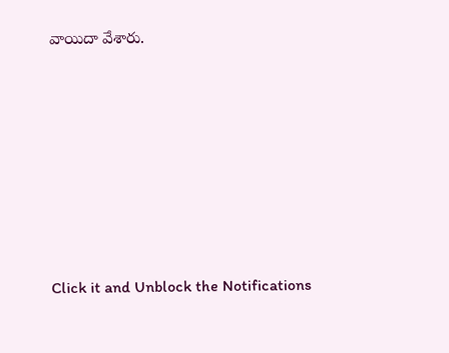వాయిదా వేశారు.












Click it and Unblock the Notifications